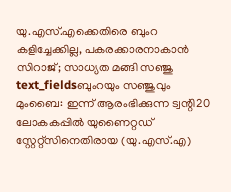യു.എസ്.എക്കെതിരെ ബുംറ കളിച്ചേക്കില്ല, പകരക്കാരനാകാൻ സിറാജ്; സാധ്യത മങ്ങി സഞ്ജു
text_fieldsബുംറയും സഞ്ജുവും
മുംബൈ: ഇന്ന് ആരംഭിക്കുന്ന ട്വന്റി20 ലോകകപ്പിൽ യുണൈറ്റഡ് സ്റ്റേറ്റ്സിനെതിരായ (യു.എസ്.എ)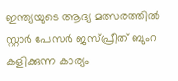ഇന്ത്യയുടെ ആദ്യ മത്സരത്തിൽ സ്റ്റാർ പേസർ ജസ്പ്രീത് ബുംറ കളിക്കുന്ന കാര്യം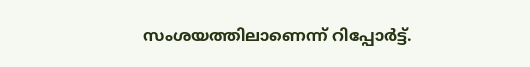സംശയത്തിലാണെന്ന് റിപ്പോർട്ട്.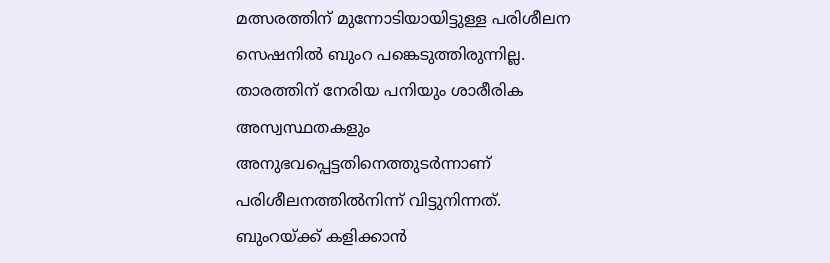മത്സരത്തിന് മുന്നോടിയായിട്ടുള്ള പരിശീലന സെഷനിൽ ബുംറ പങ്കെടുത്തിരുന്നില്ല. താരത്തിന് നേരിയ പനിയും ശാരീരിക അസ്വസ്ഥതകളും അനുഭവപ്പെട്ടതിനെത്തുടർന്നാണ് പരിശീലനത്തിൽനിന്ന് വിട്ടുനിന്നത്. ബുംറയ്ക്ക് കളിക്കാൻ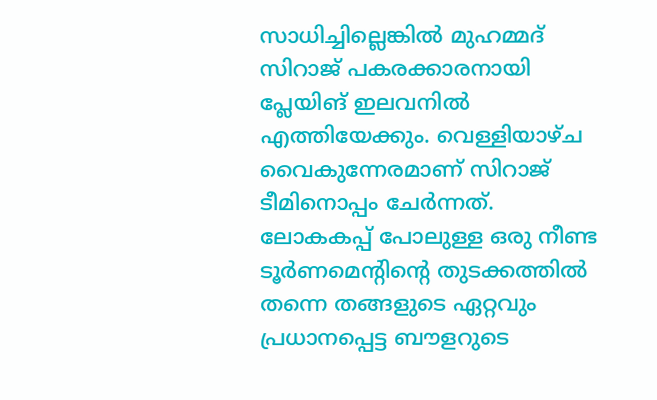സാധിച്ചില്ലെങ്കിൽ മുഹമ്മദ് സിറാജ് പകരക്കാരനായി പ്ലേയിങ് ഇലവനിൽ എത്തിയേക്കും. വെള്ളിയാഴ്ച വൈകുന്നേരമാണ് സിറാജ് ടീമിനൊപ്പം ചേർന്നത്.
ലോകകപ്പ് പോലുള്ള ഒരു നീണ്ട ടൂർണമെന്റിന്റെ തുടക്കത്തിൽ തന്നെ തങ്ങളുടെ ഏറ്റവും പ്രധാനപ്പെട്ട ബൗളറുടെ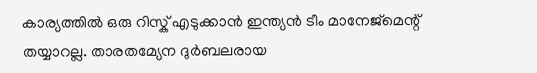കാര്യത്തിൽ ഒരു റിസ്ക് എടുക്കാൻ ഇന്ത്യൻ ടീം മാനേജ്മെന്റ് തയ്യാറല്ല. താരതമ്യേന ദുർബലരായ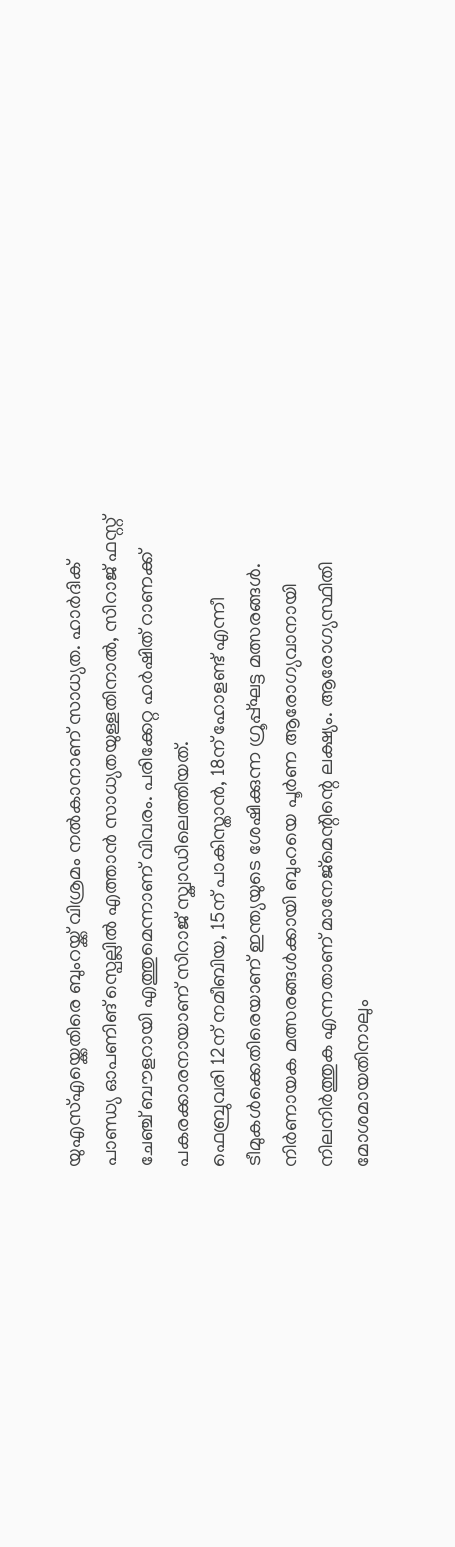യുഎസ്എയ്ക്കെതിരെ ബുംറയ്ക്ക് വിശ്രമം നൽകാനാണ് സാധ്യത. ഹാർദിക് പാണ്ഡ്യ ഓപണിങ് സ്പെല്ലിൽ എത്താൻ സാധ്യതയുള്ളതിനാൽ, സിറാജ് ഫസ്റ്റ് ചേഞ്ച് ബൗളറായി എത്തുമെന്നാണ് വിവരം. പരിക്കേറ്റ ഹർഷിത് റാണക്ക് പകരക്കാരനായാണ് സിറാജ് സ്ക്വാഡിലെത്തിയത്.
ഫെബ്രുവരി 12ന് നമീബിയ, 15ന് പാകിസ്താൻ, 18ന് ഹോളണ്ട് എന്നീ ടീമുകൾക്കെതിരെയാണ് ഇന്ത്യയുടെ ശേഷിക്കുന്ന ഗ്രൂപ്പ്ഘട്ട മത്സരങ്ങൾ. നിർണായക മത്സരങ്ങൾക്കായി ബുംറയെ പൂർണ ആരോഗ്യവാനായി നിലനിർത്തുക എന്നതാണ് മാനേജ്മെന്റിന്റെ ലക്ഷ്യം. ആരോഗ്യസ്ഥിതി മോശമായതിനാലും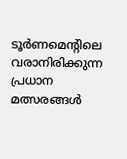ടൂർണമെന്റിലെ വരാനിരിക്കുന്ന പ്രധാന മത്സരങ്ങൾ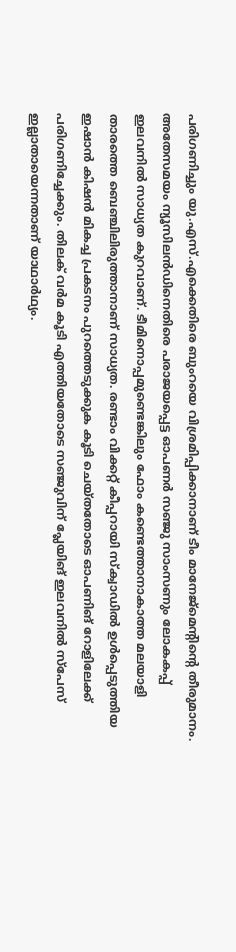പരിഗണിച്ചും യു.എസ്.എക്കെതിരെ ബുംറയെ വിശ്രമിപ്പിക്കാനാണ് ടീം മാനേജ്മെന്റിന്റെ തീരുമാനം.
അതേസമയം ന്യൂസിലൻഡിനെതിരെ പരാജയപ്പെട്ട ഓപണർ സഞ്ജു സാംസണും ലോകകപ്പ് ഇലവനിൽ സാധ്യത കുറവാണ്. ടീമിനൊപ്പമുണ്ടെങ്കിലും ഫോം കണ്ടെത്താനാകാത്ത മലയാളി താരത്തെ ബെഞ്ചിലിരുത്താനാണ് സാധ്യത. രണ്ടാം വിക്കറ്റ് കീപ്പറായി സ്ക്വാഡിൽ ഉൾപ്പെടുത്തിയ ഇഷാൻ കിഷൻ മികച്ച പ്രകടനം പുറത്തെടുക്കുക കൂടി ചെയ്തതോടെ ഓപണിങ് റോളിലേക്ക് പരിഗണിച്ചേക്കും. തിലക് വർമ കൂടി എത്തിയതോടെ സഞ്ജുവിന് പ്ലേയിങ് ഇലവനിൽ സ്പേസ് ഇല്ലാതായെന്നതാണ് യാഥാർഥ്യം.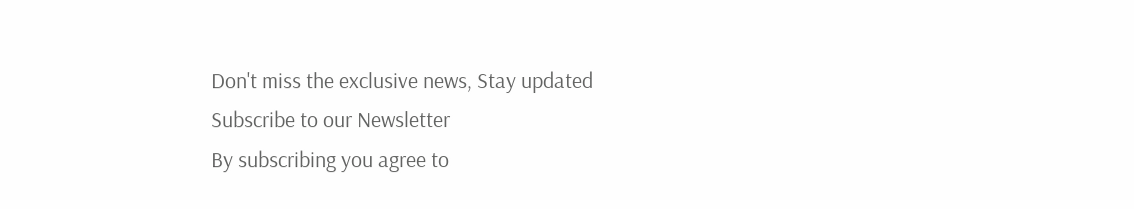Don't miss the exclusive news, Stay updated
Subscribe to our Newsletter
By subscribing you agree to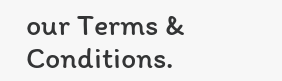our Terms & Conditions.